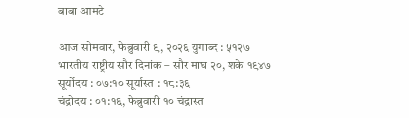बाबा आमटे

आज सोमवार, फेब्रुवारी ९, २०२६ युगाब्द : ५१२७
भारतीय राष्ट्रीय सौर दिनांक – सौर माघ २०, शके १९४७
सूर्योदय : ०७:१० सूर्यास्त : १८:३६
चंद्रोदय : ०१:१६, फेब्रुवारी १० चंद्रास्त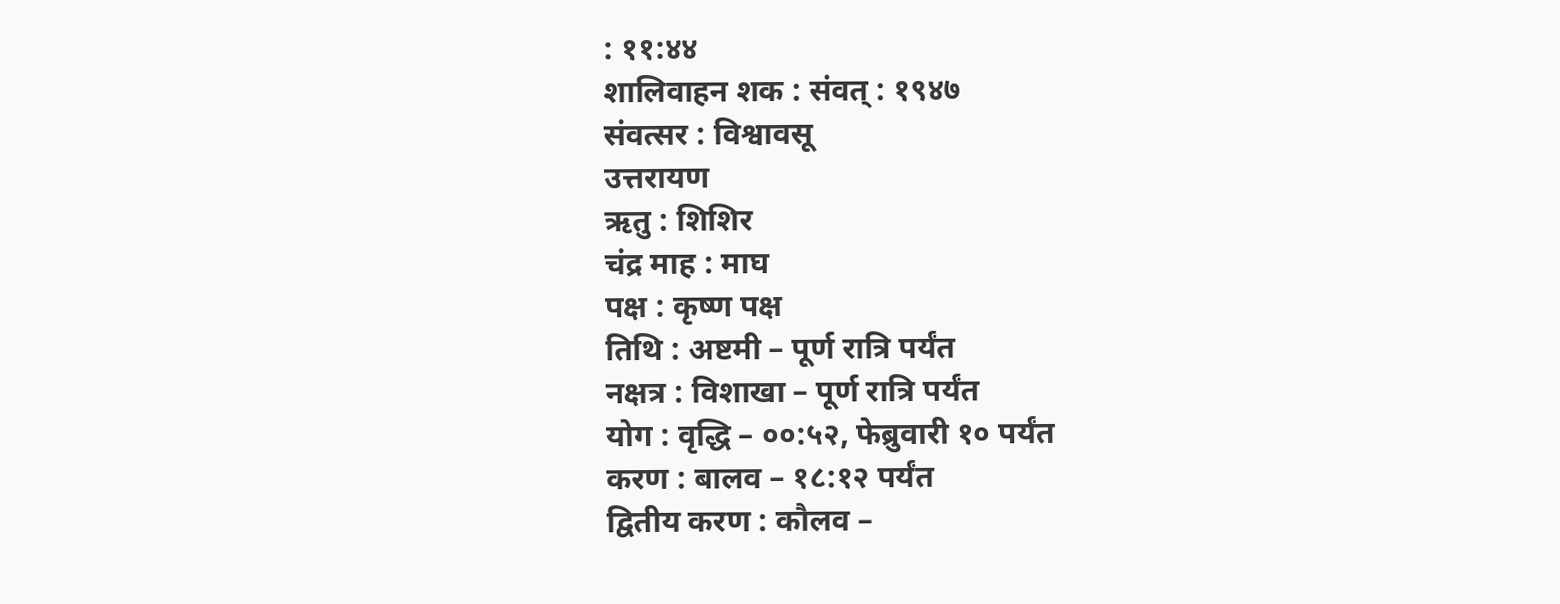: ११:४४
शालिवाहन शक : संवत् : १९४७
संवत्सर : विश्वावसू
उत्तरायण
ऋतु : शिशिर
चंद्र माह : माघ
पक्ष : कृष्ण पक्ष
तिथि : अष्टमी – पूर्ण रात्रि पर्यंत
नक्षत्र : विशाखा – पूर्ण रात्रि पर्यंत
योग : वृद्धि – ००:५२, फेब्रुवारी १० पर्यंत
करण : बालव – १८:१२ पर्यंत
द्वितीय करण : कौलव –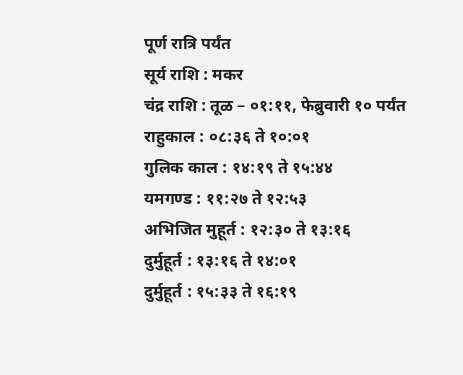पूर्ण रात्रि पर्यंत
सूर्य राशि : मकर
चंद्र राशि : तूळ – ०१:११, फेब्रुवारी १० पर्यंत
राहुकाल : ०८:३६ ते १०:०१
गुलिक काल : १४:१९ ते १५:४४
यमगण्ड : ११:२७ ते १२:५३
अभिजित मुहूर्त : १२:३० ते १३:१६
दुर्मुहूर्त : १३:१६ ते १४:०१
दुर्मुहूर्त : १५:३३ ते १६:१९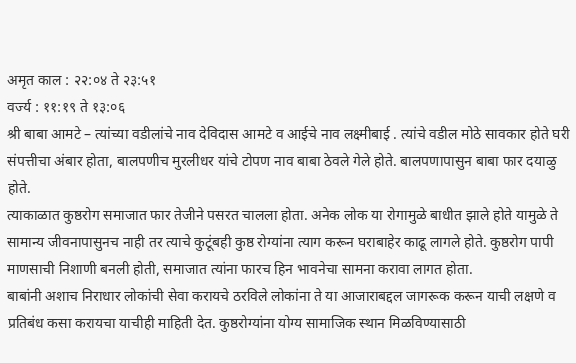अमृत काल : २२:०४ ते २३:५१
वर्ज्य : ११:१९ ते १३:०६
श्री बाबा आमटे – त्यांच्या वडीलांचे नाव देविदास आमटे व आईचे नाव लक्ष्मीबाई . त्यांचे वडील मोठे सावकार होते घरी संपत्तीचा अंबार होता, बालपणीच मुरलीधर यांचे टोपण नाव बाबा ठेवले गेले होते. बालपणापासुन बाबा फार दयाळु होते.
त्याकाळात कुष्ठरोग समाजात फार तेजीने पसरत चालला होता. अनेक लोक या रोगामुळे बाधीत झाले होते यामुळे ते सामान्य जीवनापासुनच नाही तर त्याचे कुटूंबही कुष्ठ रोग्यांना त्याग करून घराबाहेर काढू लागले होते. कुष्ठरोग पापी माणसाची निशाणी बनली होती, समाजात त्यांना फारच हिन भावनेचा सामना करावा लागत होता.
बाबांनी अशाच निराधार लोकांची सेवा करायचे ठरविले लोकांना ते या आजाराबद्दल जागरूक करून याची लक्षणे व प्रतिबंध कसा करायचा याचीही माहिती देत. कुष्ठरोग्यांना योग्य सामाजिक स्थान मिळविण्यासाठी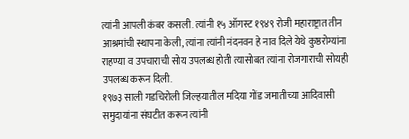त्यांनी आपली कंबर कसली. त्यांनी १५ ऑगस्ट १९४९ रोजी महाराष्ट्रात तीन आश्रमांची स्थापना केली, त्यांना त्यांनी नंदनवन हे नाव दिले येथे कुष्ठरोग्यांना राहण्या व उपचाराची सोय उपलब्ध होती त्यासोबत त्यांना रोजगाराची सोयही उपलब्ध करून दिली.
१९७३ साली गडचिरोली जिल्हयातील मदिया गोंड जमातीच्या आदिवासी समुदायांना संघटीत करून त्यांनी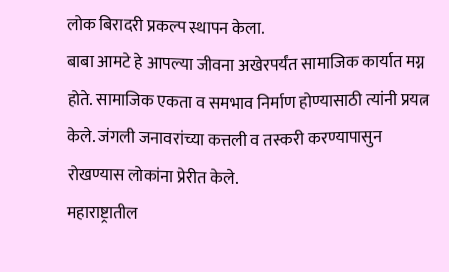लोक बिरादरी प्रकल्प स्थापन केला.
बाबा आमटे हे आपल्या जीवना अखेरपर्यंत सामाजिक कार्यात मग्न होते. सामाजिक एकता व समभाव निर्माण होण्यासाठी त्यांनी प्रयत्न केले. जंगली जनावरांच्या कत्तली व तस्करी करण्यापासुन रोखण्यास लोकांना प्रेरीत केले.
महाराष्ट्रातील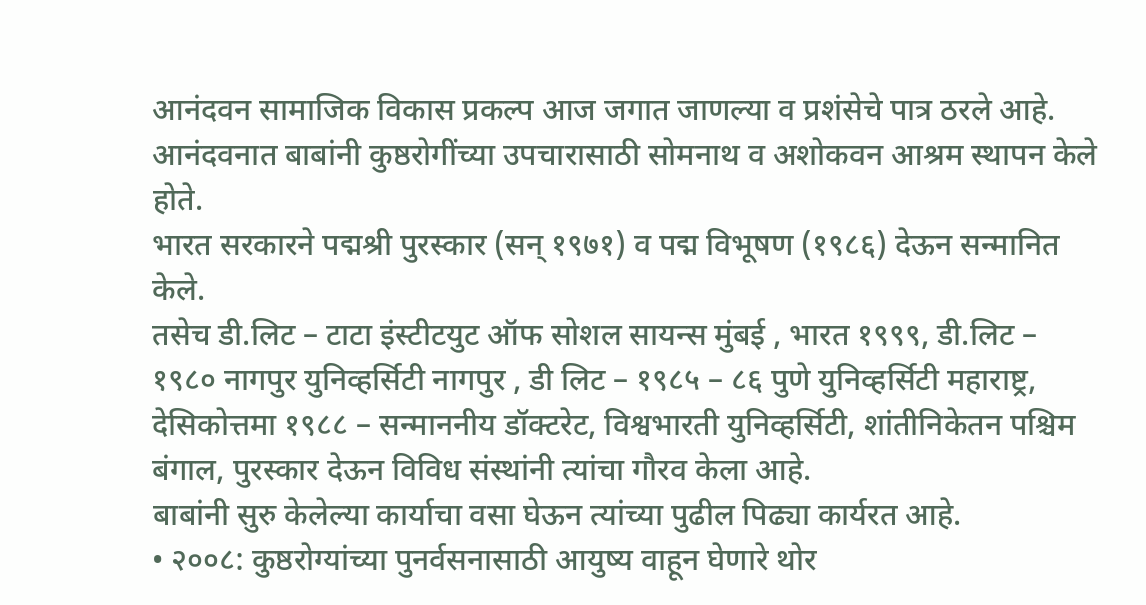आनंदवन सामाजिक विकास प्रकल्प आज जगात जाणल्या व प्रशंसेचे पात्र ठरले आहे. आनंदवनात बाबांनी कुष्ठरोगींच्या उपचारासाठी सोमनाथ व अशोकवन आश्रम स्थापन केले होते.
भारत सरकारने पद्मश्री पुरस्कार (सन् १९७१) व पद्म विभूषण (१९८६) देऊन सन्मानित केले.
तसेच डी.लिट – टाटा इंस्टीटयुट ऑफ सोशल सायन्स मुंबई , भारत १९९९, डी.लिट – १९८० नागपुर युनिव्हर्सिटी नागपुर , डी लिट – १९८५ – ८६ पुणे युनिव्हर्सिटी महाराष्ट्र, देसिकोत्तमा १९८८ – सन्माननीय डॉक्टरेट, विश्वभारती युनिव्हर्सिटी, शांतीनिकेतन पश्चिम बंगाल, पुरस्कार देऊन विविध संस्थांनी त्यांचा गौरव केला आहे.
बाबांनी सुरु केलेल्या कार्याचा वसा घेऊन त्यांच्या पुढील पिढ्या कार्यरत आहे.
• २००८: कुष्ठरोग्यांच्या पुनर्वसनासाठी आयुष्य वाहून घेणारे थोर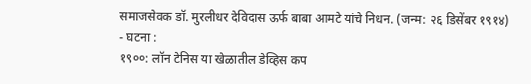समाजसेवक डॉ. मुरलीधर देविदास ऊर्फ बाबा आमटे यांचे निधन. (जन्म: २६ डिसेंबर १९१४)
- घटना :
१९००: लॉन टेनिस या खेळातील डेव्हिस कप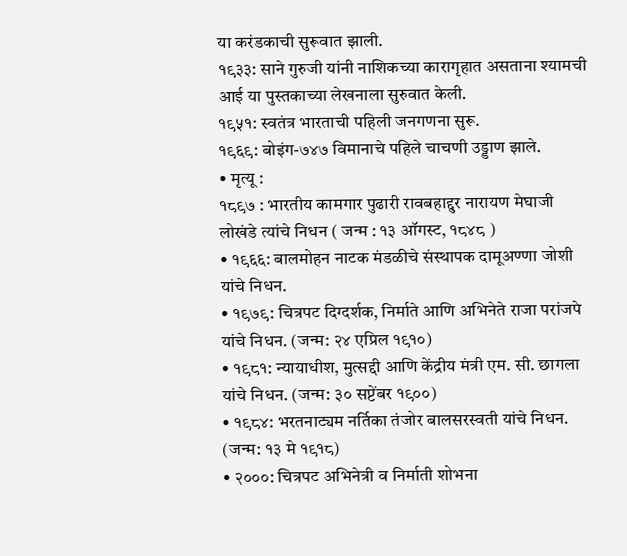या करंडकाची सुरूवात झाली.
१९३३: साने गुरुजी यांनी नाशिकच्या कारागृहात असताना श्यामची आई या पुस्तकाच्या लेखनाला सुरुवात केली.
१९५१: स्वतंत्र भारताची पहिली जनगणना सुरू.
१९६९: बोइंग-७४७ विमानाचे पहिले चाचणी उड्डाण झाले.
• मृत्यू :
१८९७ : भारतीय कामगार पुढारी रावबहाद्दुर नारायण मेघाजी लोखंडे त्यांचे निधन ( जन्म : १३ ऑगस्ट, १८४८ )
• १९६६: बालमोहन नाटक मंडळीचे संस्थापक दामूअण्णा जोशी यांचे निधन.
• १९७९: चित्रपट दिग्दर्शक, निर्माते आणि अभिनेते राजा परांजपे यांचे निधन. (जन्म: २४ एप्रिल १९१०)
• १९८१: न्यायाधीश, मुत्सद्दी आणि केंद्रीय मंत्री एम. सी. छागला यांचे निधन. (जन्म: ३० सप्टेंबर १९००)
• १९८४: भरतनाट्यम नर्तिका तंजोर बालसरस्वती यांचे निधन. (जन्म: १३ मे १९१८)
• २०००: चित्रपट अभिनेत्री व निर्माती शोभना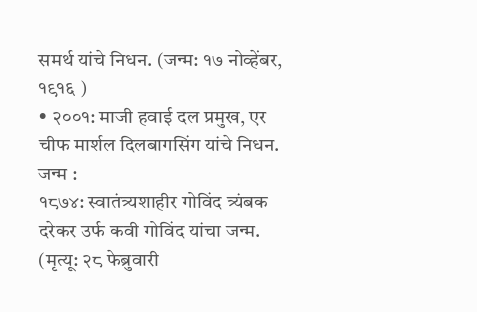समर्थ यांचे निधन. (जन्म: १७ नोव्हेंबर, १९१६ )
• २००१: माजी हवाई दल प्रमुख, एर चीफ मार्शल दिलबागसिंग यांचे निधन.
जन्म :
१८७४: स्वातंत्र्यशाहीर गोविंद त्र्यंबक दरेकर उर्फ कवी गोविंद यांचा जन्म. (मृत्यू: २८ फेब्रुवारी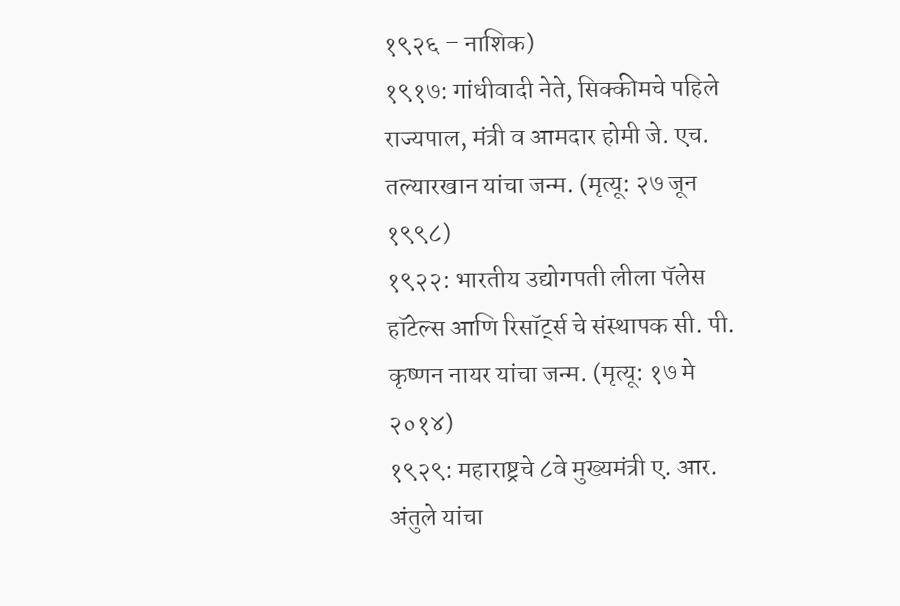१९२६ – नाशिक)
१९१७: गांधीवादी नेते, सिक्कीमचे पहिले राज्यपाल, मंत्री व आमदार होमी जे. एच. तल्यारखान यांचा जन्म. (मृत्यू: २७ जून १९९८)
१९२२: भारतीय उद्योगपती लीला पॅलेस हॉटेल्स आणि रिसॉर्ट्स चे संस्थापक सी. पी. कृष्णन नायर यांचा जन्म. (मृत्यू: १७ मे २०१४)
१९२९: महाराष्ट्रचे ८वे मुख्यमंत्री ए. आर. अंतुले यांचा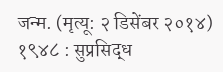जन्म. (मृत्यू: २ डिसेंबर २०१४)
१९४८ : सुप्रसिद्ध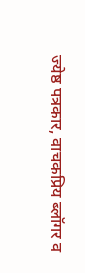ज्येष्ठ पत्रकार, वाचकप्रिय ब्लॉगर व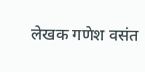लेखक गणेश वसंत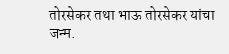तोरसेकर तथा भाऊ तोरसेकर यांचा जन्म.